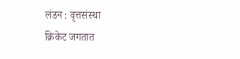लंडन : वृत्तसंस्था
क्रिकेट जगतात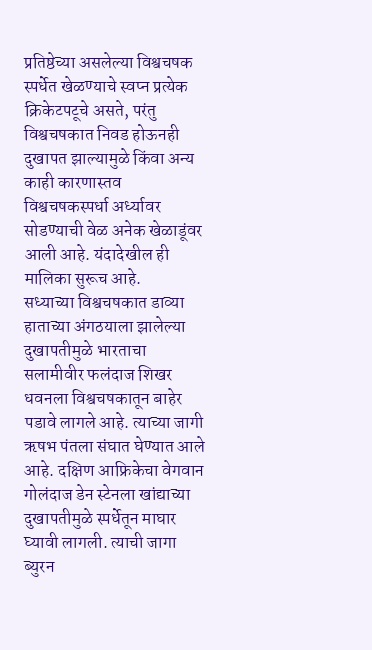प्रतिष्ठेच्या असलेल्या विश्वचषक स्पर्धेत खेळण्याचे स्वप्न प्रत्येक क्रिकेटपटूचे असते, परंतु विश्वचषकात निवड होऊनही दुखापत झाल्यामुळे किंवा अन्य काही कारणास्तव विश्वचषकस्पर्धा अर्ध्यावर सोडण्याची वेळ अनेक खेळाडूंवर आली आहे. यंदादेखील ही मालिका सुरूच आहे.
सध्याच्या विश्वचषकात डाव्या हाताच्या अंगठयाला झालेल्या दुखापतीमुळे भारताचा सलामीवीर फलंदाज शिखर धवनला विश्वचषकातून बाहेर पडावे लागले आहे. त्याच्या जागी ऋषभ पंतला संघात घेण्यात आले आहे. दक्षिण आफ्रिकेचा वेगवान गोलंदाज डेन स्टेनला खांद्याच्या दुखापतीमुळे स्पर्धेतून माघार घ्यावी लागली. त्याची जागा ब्युरन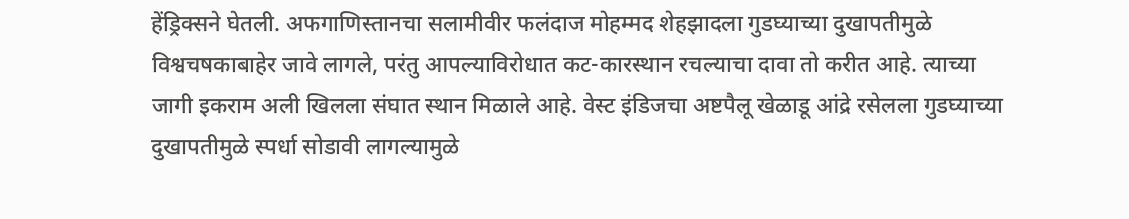हेंड्रिक्सने घेतली. अफगाणिस्तानचा सलामीवीर फलंदाज मोहम्मद शेहझादला गुडघ्याच्या दुखापतीमुळे विश्वचषकाबाहेर जावे लागले, परंतु आपल्याविरोधात कट-कारस्थान रचल्याचा दावा तो करीत आहे. त्याच्या जागी इकराम अली खिलला संघात स्थान मिळाले आहे. वेस्ट इंडिजचा अष्टपैलू खेळाडू आंद्रे रसेलला गुडघ्याच्या दुखापतीमुळे स्पर्धा सोडावी लागल्यामुळे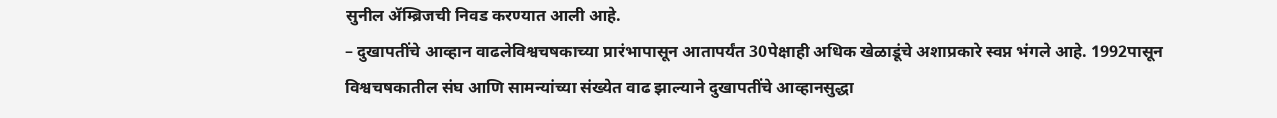सुनील ॲम्ब्रिजची निवड करण्यात आली आहे.
– दुखापतींचे आव्हान वाढलेविश्वचषकाच्या प्रारंभापासून आतापर्यंत 30पेक्षाही अधिक खेळाडूंचे अशाप्रकारे स्वप्न भंगले आहे. 1992पासून विश्वचषकातील संघ आणि सामन्यांच्या संख्येत वाढ झाल्याने दुखापतींचे आव्हानसुद्धा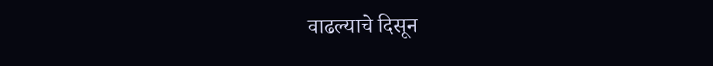वाढल्याचे दिसून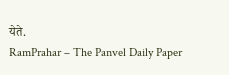येते.
RamPrahar – The Panvel Daily Paper